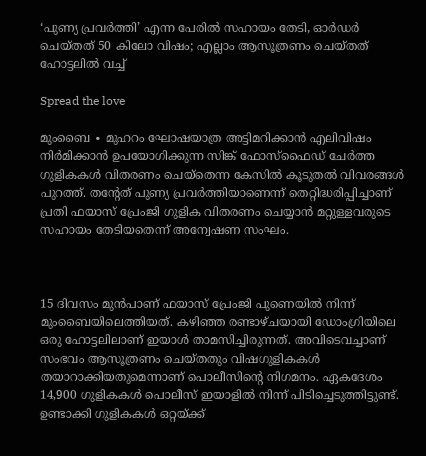‘പുണ്യ പ്രവർത്തി’ എന്ന പേരില്‍ സഹായം തേടി, ഓർഡർ ചെയ്തത് 50 കിലോ വിഷം; എല്ലാം ആസൂത്രണം ചെയ്തത് ഹോട്ടലിൽ വച്ച്

Spread the love

മുംബൈ ∙ മുഹറം ഘോഷയാത്ര അട്ടിമറിക്കാൻ എലിവിഷം നിർമിക്കാൻ ഉപയോഗിക്കുന്ന സിങ്ക് ഫോസ്ഫൈഡ് ചേർത്ത ഗുളികകൾ വിതരണം ചെയ്തെന്ന കേസിൽ കൂടുതൽ വിവരങ്ങൾ പുറത്ത്. തന്റേത് പുണ്യ പ്രവർത്തിയാണെന്ന് തെറ്റിദ്ധരിപ്പിച്ചാണ് പ്രതി ഫയാസ് പ്രേംജി ഗുളിക വിതരണം ചെയ്യാൻ മറ്റുള്ളവരുടെ സഹായം തേടിയതെന്ന് അന്വേഷണ സംഘം.



15 ദിവസം മുൻപാണ് ഫയാസ് പ്രേംജി പുണെയിൽ നിന്ന് മുംബൈയിലെത്തിയത്. കഴിഞ്ഞ രണ്ടാഴ്ചയായി ഡോംഗ്രിയിലെ ഒരു ഹോട്ടലിലാണ് ഇയാൾ താമസിച്ചിരുന്നത്. അവിടെവച്ചാണ് സംഭവം ആസൂത്രണം ചെയ്തതും വിഷഗുളികകൾ തയാറാക്കിയതുമെന്നാണ് പൊലീസിന്റെ നിഗമനം. ഏകദേശം 14,900 ഗുളികകൾ പൊലീസ് ഇയാളിൽ നിന്ന് പിടിച്ചെടുത്തിട്ടുണ്ട്. ഉണ്ടാക്കി ഗുളികകൾ ഒറ്റയ്ക്ക്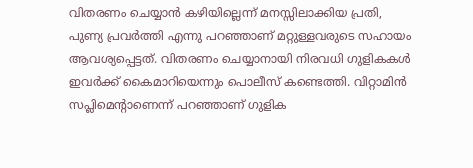വിതരണം ചെയ്യാൻ കഴിയില്ലെന്ന് മനസ്സിലാക്കിയ പ്രതി, പുണ്യ പ്രവർത്തി എന്നു പറഞ്ഞാണ് മറ്റുള്ളവരുടെ സഹായം ആവശ്യപ്പെട്ടത്. വിതരണം ചെയ്യാനായി നിരവധി ഗുളികകൾ ഇവർക്ക് കൈമാറിയെന്നും പൊലീസ് കണ്ടെത്തി. വിറ്റാമിൻ സപ്ലിമെന്റാണെന്ന് പറഞ്ഞാണ് ഗുളിക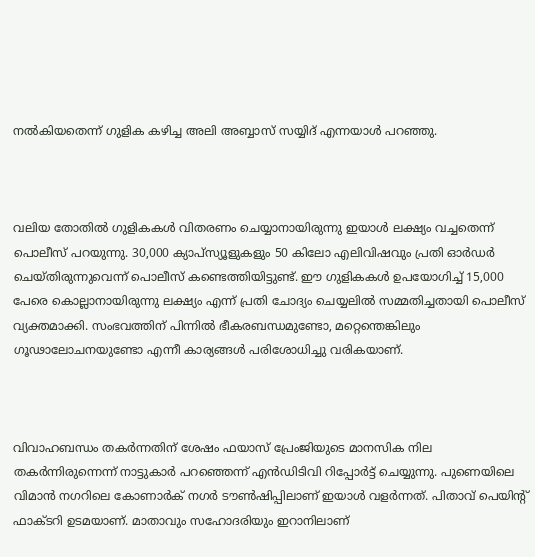നൽകിയതെന്ന് ഗുളിക കഴിച്ച അലി അബ്ബാസ് സയ്യിദ് എന്നയാൾ‍ പറഞ്ഞു.



വലിയ തോതിൽ ഗുളികകൾ വിതരണം ചെയ്യാനായിരുന്നു ഇയാൾ ലക്ഷ്യം വച്ചതെന്ന് പൊലീസ് പറയുന്നു. 30,000 ക്യാപ്‌സ്യൂളുകളും 50 കിലോ എലിവിഷവും പ്രതി ഓർഡർ ചെയ്തിരുന്നുവെന്ന് പൊലീസ് കണ്ടെത്തിയിട്ടുണ്ട്. ഈ ഗുളികകൾ ഉപയോഗിച്ച് 15,000 പേരെ കൊല്ലാനായിരുന്നു ലക്ഷ്യം എന്ന് പ്രതി ചോദ്യം ചെയ്യലിൽ സമ്മതിച്ചതായി പൊലീസ് വ്യക്തമാക്കി. സംഭവത്തിന് പിന്നിൽ ഭീകരബന്ധമുണ്ടോ, മറ്റെന്തെങ്കിലും ഗൂഢാലോചനയുണ്ടോ എന്നീ കാര്യങ്ങൾ പരിശോധിച്ചു വരികയാണ്.



വിവാഹബന്ധം തകർന്നതിന് ശേഷം ഫയാസ് പ്രേംജിയുടെ മാനസിക നില തകർന്നിരുന്നെന്ന് നാട്ടുകാർ പറഞ്ഞെന്ന് എൻഡിടിവി റിപ്പോർട്ട് ചെയ്യുന്നു. പുണെയിലെ വിമാൻ നഗറിലെ കോണാർക് നഗർ ടൗൺഷിപ്പിലാണ് ഇയാൾ വളർന്നത്. പിതാവ് പെയിന്റ് ഫാക്ടറി ഉടമയാണ്. മാതാവും സഹോദരിയും ഇറാനിലാണ്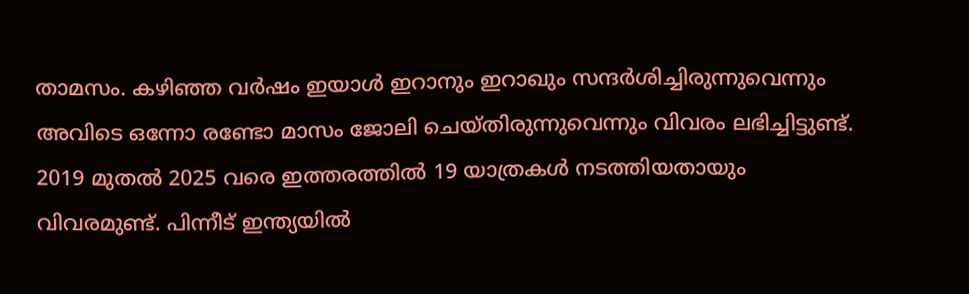താമസം. കഴിഞ്ഞ വർഷം ഇയാൾ ഇറാനും ഇറാഖും സന്ദർശിച്ചിരുന്നുവെന്നും അവിടെ ഒന്നോ രണ്ടോ മാസം ജോലി ചെയ്തിരുന്നുവെന്നും വിവരം ലഭിച്ചിട്ടുണ്ട്. 2019 മുതൽ 2025 വരെ ഇത്തരത്തിൽ 19 യാത്രകൾ നടത്തിയതായും വിവരമുണ്ട്. പിന്നീട് ഇന്ത്യയിൽ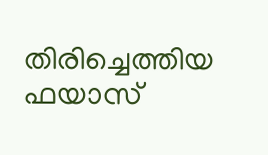തിരിച്ചെത്തിയ ഫയാസ്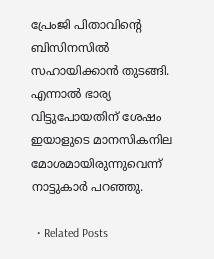പ്രേംജി പിതാവിന്റെ ബിസിനസിൽ സഹായിക്കാൻ തുടങ്ങി. എന്നാൽ ഭാര്യ വിട്ടുപോയതിന് ശേഷം ഇയാളുടെ മാനസികനില മോശമായിരുന്നുവെന്ന് നാട്ടുകാർ പറഞ്ഞു.

  • Related Posts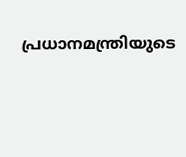പ്രധാനമന്ത്രിയുടെ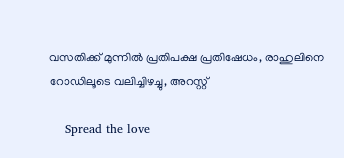വസതിക്ക് മുന്നിൽ പ്രതിപക്ഷ പ്രതിഷേധം, രാഹുലിനെ റോഡിലൂടെ വലിച്ചിഴച്ചു, അറസ്റ്റ്

    Spread the love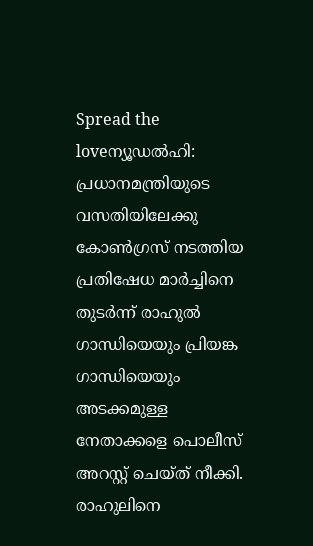Spread the loveന്യൂഡല്‍ഹി: പ്രധാനമന്ത്രിയുടെ വസതിയിലേക്കു കോണ്‍ഗ്രസ് നടത്തിയ പ്രതിഷേധ മാര്‍ച്ചിനെ തുടര്‍ന്ന് രാഹുല്‍ ഗാന്ധിയെയും പ്രിയങ്ക ഗാന്ധിയെയും അടക്കമുള്ള നേതാക്കളെ പൊലീസ് അറസ്റ്റ് ചെയ്ത് നീക്കി. രാഹുലിനെ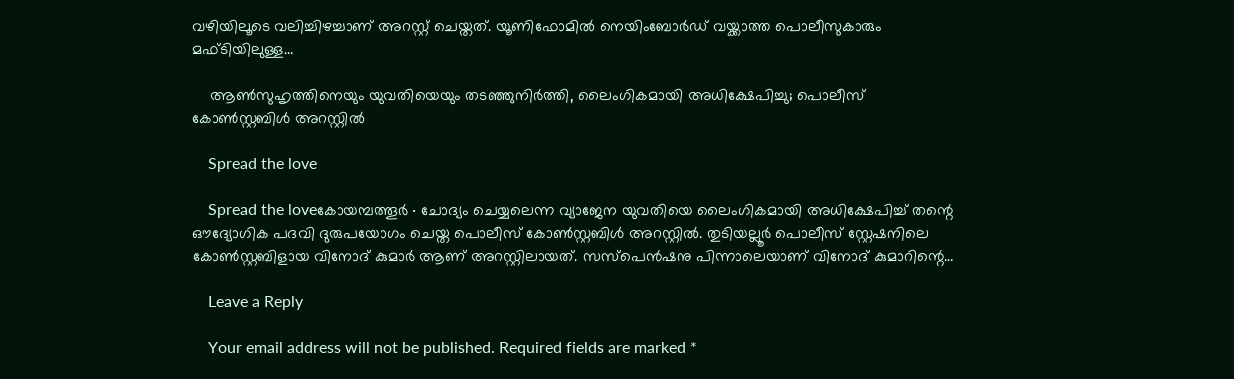വഴിയിലൂടെ വലിച്ചിഴച്ചാണ് അറസ്റ്റ് ചെയ്തത്. യൂണിഫോമില്‍ നെയിംബോര്‍ഡ് വയ്ക്കാത്ത പൊലീസുകാരും മഫ്ടിയിലുള്ള…

    ആൺസുഹൃത്തിനെയും യുവതിയെയും തടഞ്ഞുനിർത്തി, ലൈംഗികമായി അധിക്ഷേപിച്ചു; പൊലീസ് കോൺസ്റ്റബിൾ അറസ്റ്റിൽ

    Spread the love

    Spread the loveകോയമ്പത്തൂർ ∙ ചോദ്യം ചെയ്യലെന്ന വ്യാജേന യുവതിയെ ലൈംഗികമായി അധിക്ഷേപിച്ച് തന്റെ ഔദ്യോഗിക പദവി ദുരുപയോഗം ചെയ്ത പൊലീസ് കോൺസ്റ്റബിൾ അറസ്റ്റിൽ. തുടിയല്ലൂർ പൊലീസ് സ്റ്റേഷനിലെ കോൺസ്റ്റബിളായ വിനോദ് കുമാർ ആണ് അറസ്റ്റിലായത്. സസ്പെൻഷനു പിന്നാലെയാണ് വിനോദ് കുമാറിന്റെ…

    Leave a Reply

    Your email address will not be published. Required fields are marked *